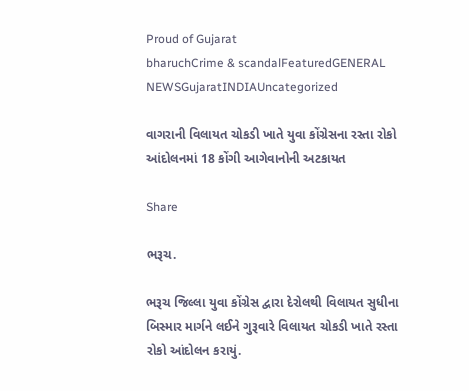Proud of Gujarat
bharuchCrime & scandalFeaturedGENERAL NEWSGujaratINDIAUncategorized

વાગરાની વિલાયત ચોકડી ખાતે યુવા કોંગ્રેસના રસ્તા રોકો આંદોલનમાં 18 કોંગી આગેવાનોની અટકાયત

Share

ભરૂચ.

ભરૂચ જિલ્લા યુવા કોંગ્રેસ દ્વારા દેરોલથી વિલાયત સુધીના બિસ્માર માર્ગને લઈને ગુરૂવારે વિલાયત ચોકડી ખાતે રસ્તા રોકો આંદોલન કરાયું.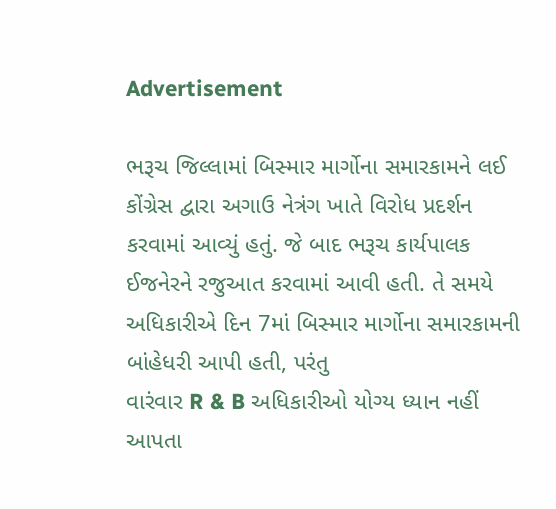Advertisement

ભરૂચ જિલ્લામાં બિસ્માર માર્ગોના સમારકામને લઈ કોંગ્રેસ દ્વારા અગાઉ નેત્રંગ ખાતે વિરોધ પ્રદર્શન કરવામાં આવ્યું હતું. જે બાદ ભરૂચ કાર્યપાલક ઈજનેરને રજુઆત કરવામાં આવી હતી. તે સમયે અધિકારીએ દિન 7માં બિસ્માર માર્ગોના સમારકામની બાંહેધરી આપી હતી, પરંતુ
વારંવાર R & B અધિકારીઓ યોગ્ય ધ્યાન નહીં આપતા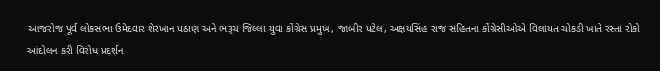આજરોજ પૂર્વ લોકસભા ઉમેદવાર શેરખાન પઠાણ અને ભરૂચ જિલ્લા યુવા કોંગ્રેસ પ્રમુખ, જાબીર પટેલ, અક્ષયસિંહ રાજ સહિતના કોંગ્રેસીઓએ વિલાયત ચોકડી ખાતે રસ્તા રોકો આંદોલન કરી વિરોધ પ્રદર્શન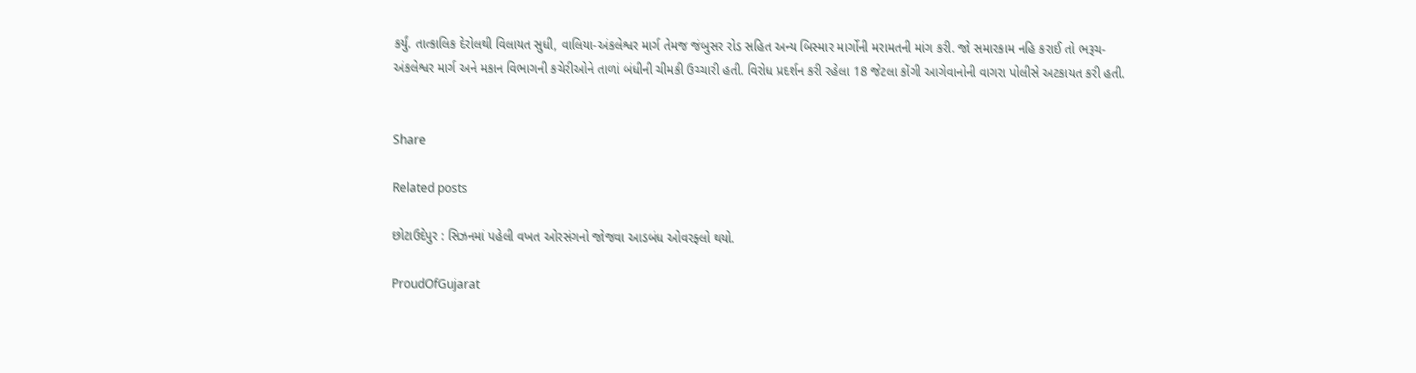કર્યું. તાત્કાલિક દેરોલથી વિલાયત સુધી, વાલિયા-અંકલેશ્વર માર્ગ તેમજ જંબુસર રોડ સહિત અન્ય બિસ્માર માર્ગોની મરામતની માંગ કરી. જો સમારકામ નહિ કરાઈ તો ભરૂચ-અંકલેશ્વર માર્ગ અને મકાન વિભાગની કચેરીઓને તાળાં બંધીની ચીમકી ઉચ્ચારી હતી. વિરોધ પ્રદર્શન કરી રહેલા 18 જેટલા કોંગી આગેવાનોની વાગરા પોલીસે અટકાયત કરી હતી.


Share

Related posts

છોટાઉદેપુર : સિઝનમાં પહેલી વખત ઓરસંગનો જોજવા આડબંધ ઓવરફ્લો થયો.

ProudOfGujarat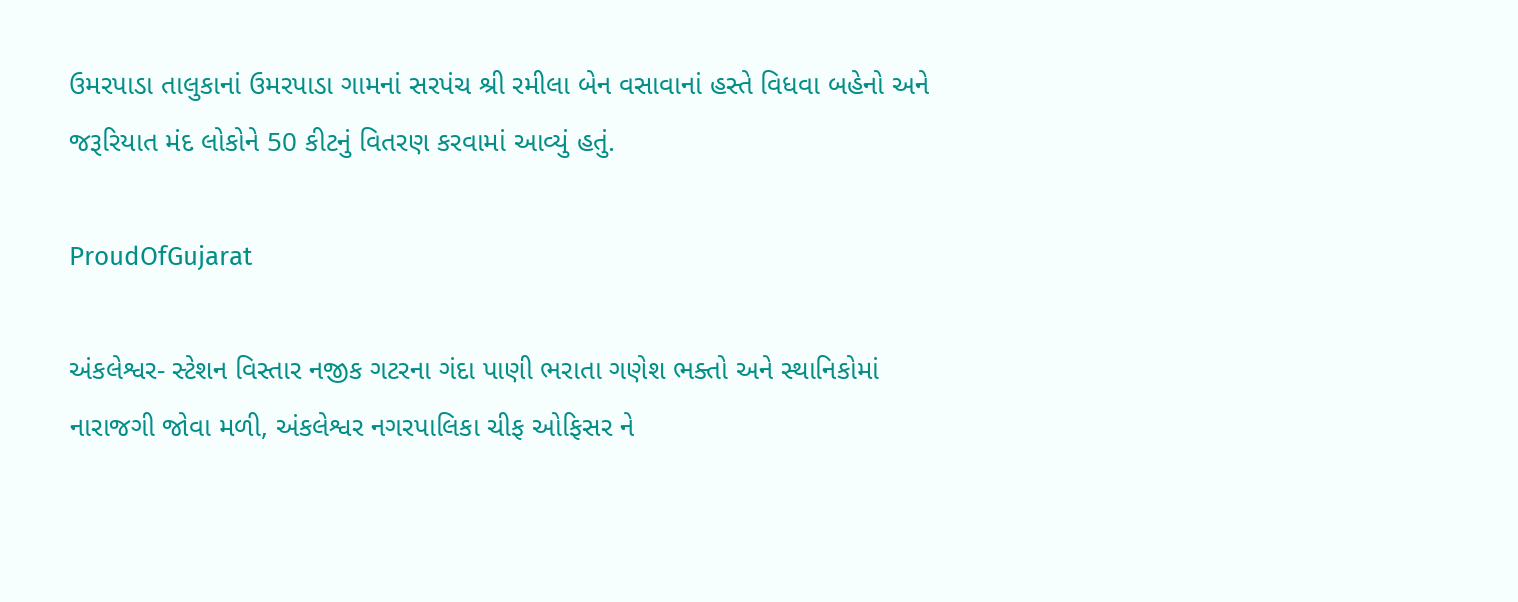ઉમરપાડા તાલુકાનાં ઉમરપાડા ગામનાં સરપંચ શ્રી રમીલા બેન વસાવાનાં હસ્તે વિધવા બહેનો અને જરૂરિયાત મંદ લોકોને 50 કીટનું વિતરણ કરવામાં આવ્યું હતું.

ProudOfGujarat

અંકલેશ્વર- સ્ટેશન વિસ્તાર નજીક ગટરના ગંદા પાણી ભરાતા ગણેશ ભક્તો અને સ્થાનિકોમાં નારાજગી જોવા મળી, અંકલેશ્વર નગરપાલિકા ચીફ ઓફિસર ને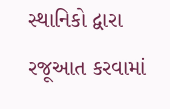સ્થાનિકો દ્વારા રજૂઆત કરવામાં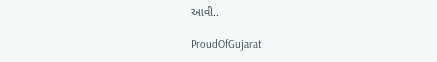આવી..

ProudOfGujarat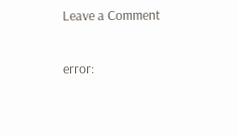Leave a Comment

error: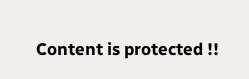Content is protected !!